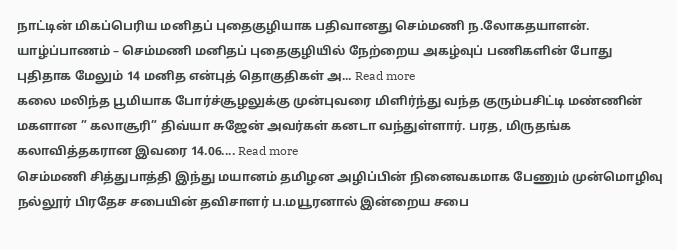நாட்டின் மிகப்பெரிய மனிதப் புதைகுழியாக பதிவானது செம்மணி ந.லோகதயாளன். யாழ்ப்பாணம் – செம்மணி மனிதப் புதைகுழியில் நேற்றைய அகழ்வுப் பணிகளின் போது புதிதாக மேலும் 14 மனித என்புத் தொகுதிகள் அ... Read more
கலை மலிந்த பூமியாக போர்ச்சூழலுக்கு முன்புவரை மிளிர்ந்து வந்த குரும்பசிட்டி மண்ணின் மகளான ” கலாசூரி” திவ்யா சுஜேன் அவர்கள் கனடா வந்துள்ளார். பரத, மிருதங்க கலாவித்தகரான இவரை 14.06.... Read more
செம்மணி சித்துபாத்தி இந்து மயானம் தமிழன அழிப்பின் நினைவகமாக பேணும் முன்மொழிவு நல்லூர் பிரதேச சபையின் தவிசாளர் ப.மயூரனால் இன்றைய சபை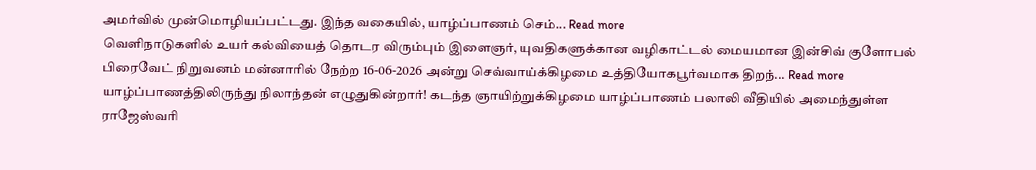அமர்வில் முன்மொழியப்பட்டது. இந்த வகையில், யாழ்ப்பாணம் செம்... Read more
வெளிநாடுகளில் உயர் கல்வியைத் தொடர விரும்பும் இளைஞர், யுவதிகளுக்கான வழிகாட்டல் மையமான இன்சிவ் குளோபல் பிரைவேட் நிறுவனம் மன்னாரில் நேற்ற 16-06-2026 அன்று செவ்வாய்க்கிழமை உத்தியோகபூர்வமாக திறந்... Read more
யாழ்ப்பாணத்திலிருந்து நிலாந்தன் எழுதுகின்றார்! கடந்த ஞாயிற்றுக்கிழமை யாழ்ப்பாணம் பலாலி வீதியில் அமைந்துள்ள ராஜேஸ்வரி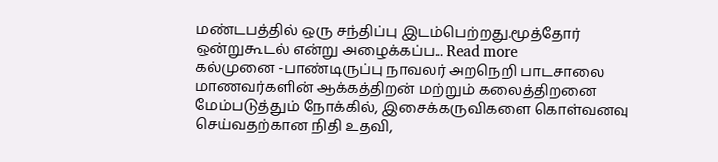மண்டபத்தில் ஒரு சந்திப்பு இடம்பெற்றது.மூத்தோர் ஒன்றுகூடல் என்று அழைக்கப்ப... Read more
கல்முனை -பாண்டிருப்பு நாவலர் அறநெறி பாடசாலை மாணவர்களின் ஆக்கத்திறன் மற்றும் கலைத்திறனை மேம்படுத்தும் நோக்கில், இசைக்கருவிகளை கொள்வனவு செய்வதற்கான நிதி உதவி,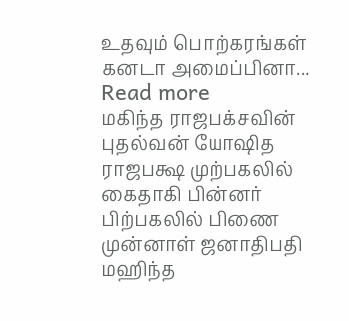உதவும் பொற்கரங்கள் கனடா அமைப்பினா... Read more
மகிந்த ராஜபக்சவின் புதல்வன் யோஷித ராஜபக்ஷ முற்பகலில் கைதாகி பின்னர் பிற்பகலில் பிணை முன்னாள் ஜனாதிபதி மஹிந்த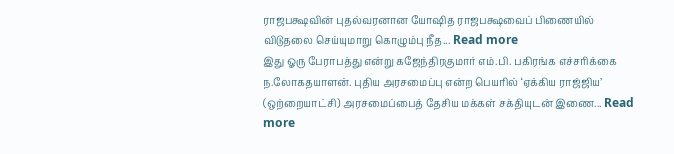ராஜபக்ஷவின் புதல்வரனான யோஷித ராஜபக்ஷவைப் பிணையில் விடுதலை செய்யுமாறு கொழும்பு நீத... Read more
இது ஓரு பேராபத்து என்று கஜேந்திரகுமார் எம்.பி. பகிரங்க எச்சரிக்கை ந.லோகதயாளன். புதிய அரசமைப்பு என்ற பெயரில் ‘ஏக்கிய ராஜ்ஜிய’ (ஒற்றையாட்சி) அரசமைப்பைத் தேசிய மக்கள் சக்தியுடன் இணை... Read more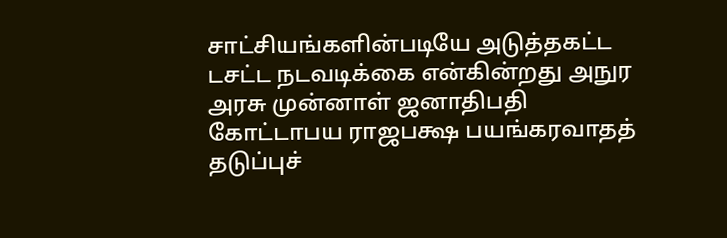சாட்சியங்களின்படியே அடுத்தகட்ட டசட்ட நடவடிக்கை என்கின்றது அநுர அரசு முன்னாள் ஜனாதிபதி கோட்டாபய ராஜபக்ஷ பயங்கரவாதத் தடுப்புச்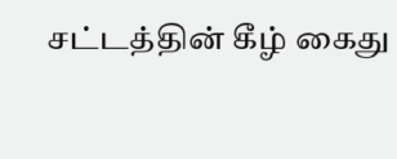சட்டத்தின் கீழ் கைது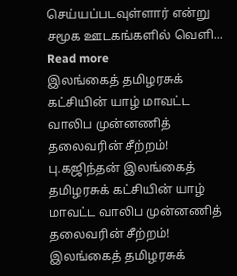செய்யப்படவுள்ளார் என்று சமூக ஊடகங்களில் வெளி... Read more
இலங்கைத் தமிழரசுக் கட்சியின் யாழ் மாவட்ட வாலிப முன்னணித் தலைவரின் சீற்றம்! பு.கஜிந்தன் இலங்கைத் தமிழரசுக் கட்சியின் யாழ் மாவட்ட வாலிப முன்னணித் தலைவரின் சீற்றம்! இலங்கைத் தமிழரசுக்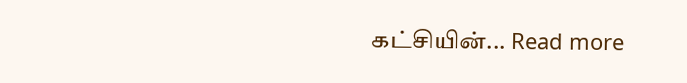கட்சியின்... Read more